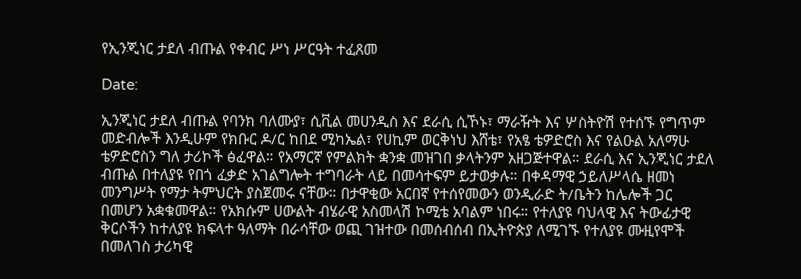የኢንጂነር ታደለ ብጡል የቀብር ሥነ ሥርዓት ተፈጸመ

Date:

ኢንጂነር ታደለ ብጡል የባንክ ባለሙያ፣ ሲቪል መሀንዲስ እና ደራሲ ሲኾኑ፣ ማራዥት እና ሦስትዮሽ የተሰኙ የግጥም መድብሎች እንዲሁም የክቡር ዶ/ር ከበደ ሚካኤል፣ የሀኪም ወርቅነህ እሸቴ፣ የአፄ ቴዎድሮስ እና የልዑል አለማሁ ቴዎድሮስን ግለ ታሪኮች ፅፈዋል። የአማርኛ የምልክት ቋንቋ መዝገበ ቃላትንም አዘጋጅተዋል። ደራሲ እና ኢንጂነር ታደለ ብጡል በተለያዩ የበጎ ፈቃድ አገልግሎት ተግባራት ላይ በመሳተፍም ይታወቃሉ። በቀዳማዊ ኃይለሥላሴ ዘመነ መንግሥት የማታ ትምህርት ያስጀመሩ ናቸው። በታዋቂው አርበኛ የተሰየመውን ወንዲራድ ት/ቤትን ከሌሎች ጋር በመሆን አቋቁመዋል። የአክሱም ሀውልት ብሄራዊ አስመላሽ ኮሚቴ አባልም ነበሩ። የተለያዩ ባህላዊ እና ትውፊታዊ ቅርሶችን ከተለያዩ ክፍላተ ዓለማት በራሳቸው ወጪ ገዝተው በመሰብሰብ በኢትዮጵያ ለሚገኙ የተለያዩ ሙዚየሞች በመለገስ ታሪካዊ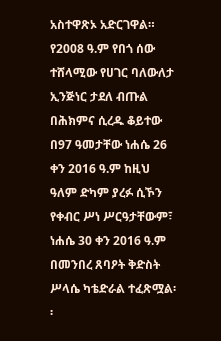አስተዋጽኦ አድርገዋል። የ2008 ዓ.ም የበጎ ሰው ተሸላሚው የሀገር ባለውለታ ኢንጅነር ታደለ ብጡል በሕክምና ሲረዱ ቆይተው በ97 ዓመታቸው ነሐሴ 26 ቀን 2016 ዓ.ም ከዚህ ዓለም ድካም ያረፉ ሲኾን የቀብር ሥነ ሥርዓታቸውም፣ ነሐሴ 30 ቀን 2016 ዓ.ም በመንበረ ጸባዖት ቅድስት ሥላሴ ካቴድራል ተፈጽሟል፡፡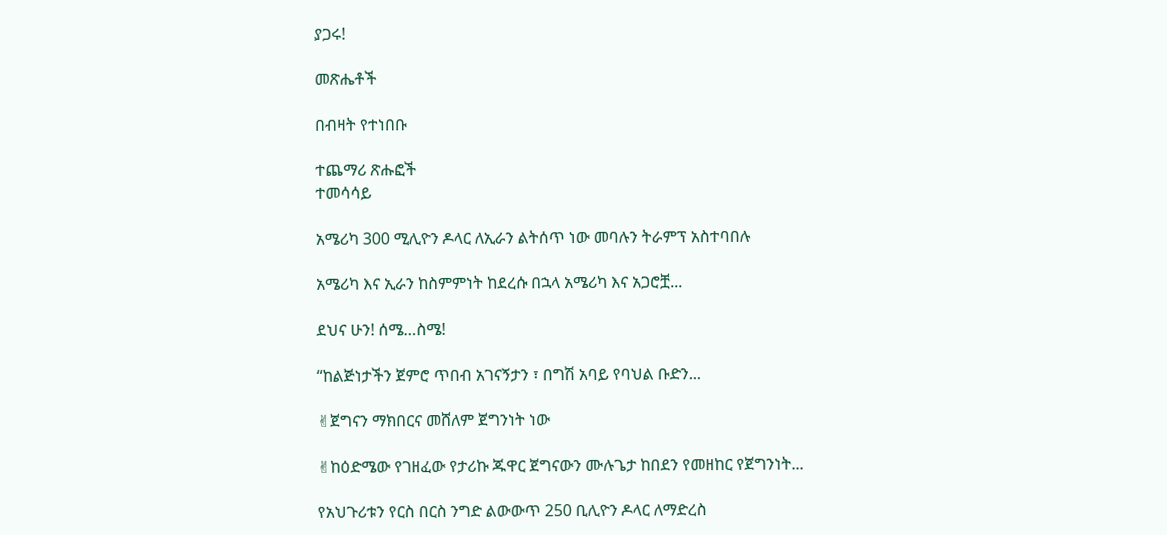ያጋሩ!

መጽሔቶች

በብዛት የተነበቡ

ተጨማሪ ጽሑፎች
ተመሳሳይ

አሜሪካ 300 ሚሊዮን ዶላር ለኢራን ልትሰጥ ነው መባሉን ትራምፕ አስተባበሉ

አሜሪካ እና ኢራን ከስምምነት ከደረሱ በኋላ አሜሪካ እና አጋሮቿ...

ደህና ሁን! ሰሜ…ስሜ!

“ከልጅነታችን ጀምሮ ጥበብ አገናኝታን ፣ በግሽ አባይ የባህል ቡድን...

✌ጀግናን ማክበርና መሸለም ጀግንነት ነው

✌ከዕድሜው የገዘፈው የታሪኩ ጁዋር ጀግናውን ሙሉጌታ ከበደን የመዘከር የጀግንነት...

የአህጉሪቱን የርስ በርስ ንግድ ልውውጥ 250 ቢሊዮን ዶላር ለማድረስ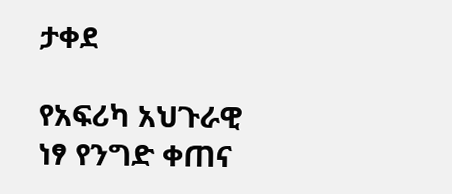ታቀደ

የአፍሪካ አህጉራዊ ነፃ የንግድ ቀጠና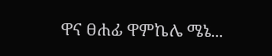ዋና ፀሐፊ ዋምኬሌ ሜኔ...